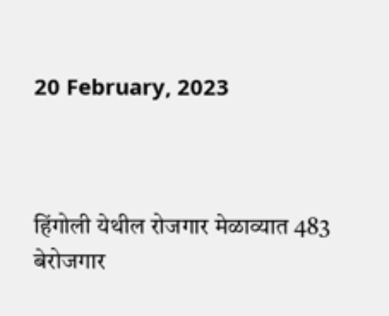20 February, 2023



हिंगोली येथील रोजगार मेळाव्यात 483 बेरोजगार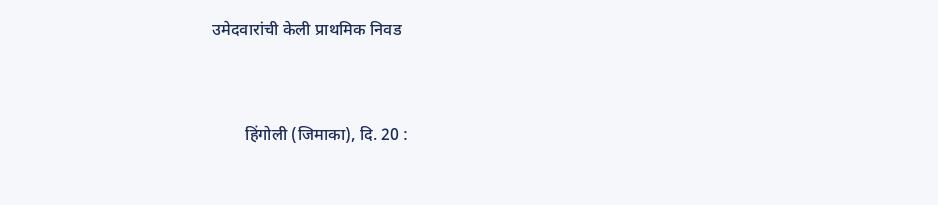उमेदवारांची केली प्राथमिक निवड



        हिंगोली (जिमाका), दि. 20 :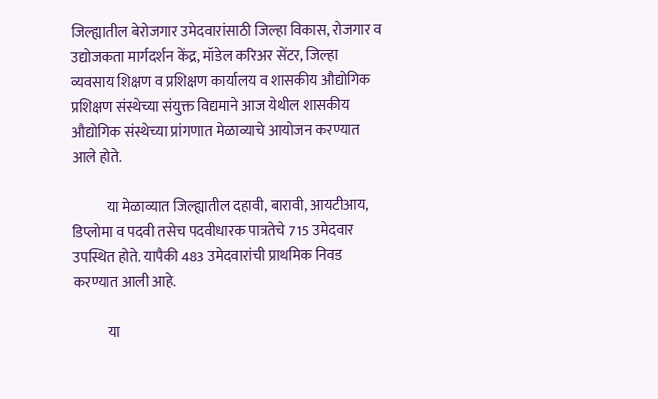जिल्ह्यातील बेरोजगार उमेदवारांसाठी जिल्हा विकास, रोजगार व उद्योजकता मार्गदर्शन केंद्र, मॉडेल करिअर सेंटर, जिल्हा व्यवसाय शिक्षण व प्रशिक्षण कार्यालय व शासकीय औद्योगिक प्रशिक्षण संस्थेच्या संयुक्त विद्यमाने आज येथील शासकीय औद्योगिक संस्थेच्या प्रांगणात मेळाव्याचे आयोजन करण्यात आले होते.

            या मेळाव्यात जिल्ह्यातील दहावी, बारावी, आयटीआय, डिप्लोमा व पदवी तसेच पदवीधारक पात्रतेचे 715 उमेदवार उपस्थित होते. यापैकी 483 उमेदवारांची प्राथमिक निवड करण्यात आली आहे.

            या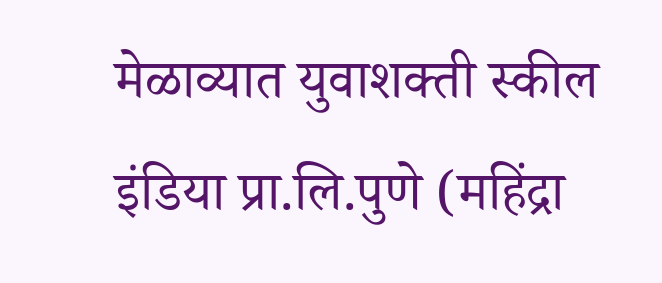मेळाव्यात युवाशक्ती स्कील इंडिया प्रा.लि.पुणे (महिंद्रा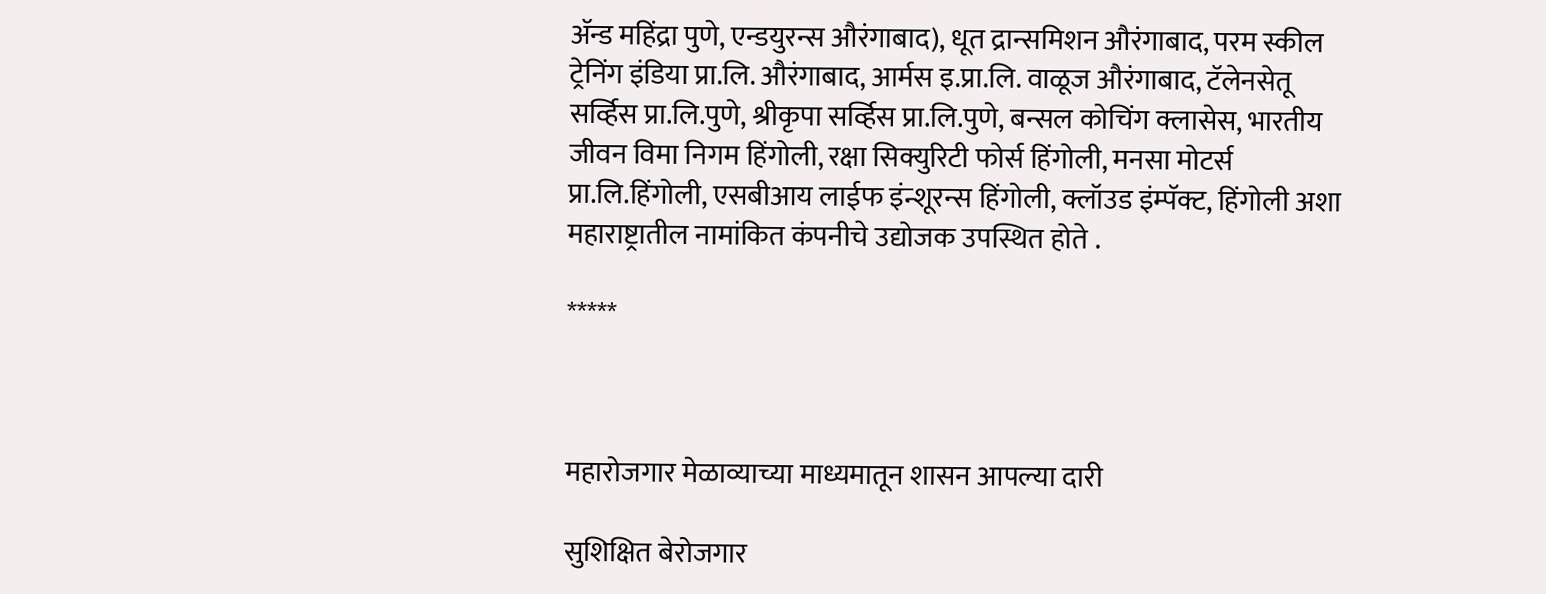ॲन्ड महिंद्रा पुणे, एन्डयुरन्स औरंगाबाद), धूत द्रान्समिशन औरंगाबाद, परम स्कील ट्रेनिंग इंडिया प्रा.लि. औरंगाबाद, आर्मस इ.प्रा.लि. वाळूज औरंगाबाद, टॅलेनसेतू सर्व्हिस प्रा.लि.पुणे, श्रीकृपा सर्व्हिस प्रा.लि.पुणे, बन्सल कोचिंग क्लासेस, भारतीय जीवन विमा निगम हिंगोली, रक्षा सिक्युरिटी फोर्स हिंगोली, मनसा मोटर्स प्रा.लि.हिंगोली, एसबीआय लाईफ इंन्शूरन्स हिंगोली, क्लॉउड इंम्पॅक्ट, हिंगोली अशा महाराष्ट्रातील नामांकित कंपनीचे उद्योजक उपस्थित होते .

*****



महारोजगार मेळाव्याच्या माध्यमातून शासन आपल्या दारी

सुशिक्षित बेरोजगार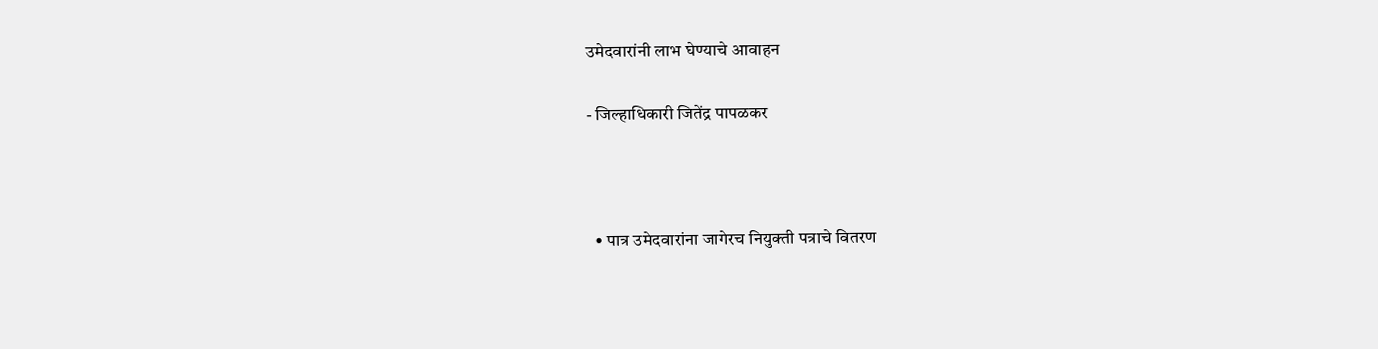उमेदवारांनी लाभ घेण्याचे आवाहन

- जिल्हाधिकारी जितेंद्र पापळकर



  • पात्र उमेदवारांना जागेरच नियुक्ती पत्राचे वितरण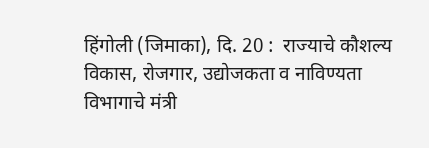हिंगोली (जिमाका), दि. 20 :  राज्याचे कौशल्य विकास, रोजगार, उद्योजकता व नाविण्यता विभागाचे मंत्री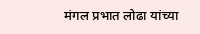मंगल प्रभात लोढा यांच्या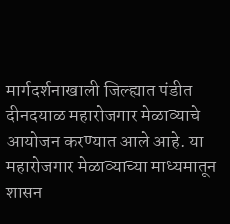मार्गदर्शनाखाली जिल्ह्यात पंडीत दीनदयाळ महारोजगार मेळाव्याचे आयोजन करण्यात आले आहे. या महारोजगार मेळाव्याच्या माध्यमातून शासन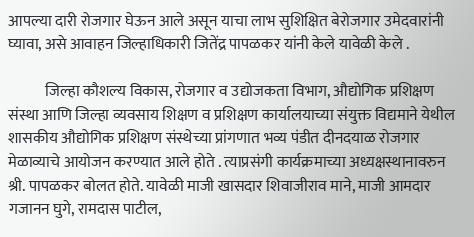आपल्या दारी रोजगार घेऊन आले असून याचा लाभ सुशिक्षित बेरोजगार उमेदवारांनी घ्यावा, असे आवाहन जिल्हाधिकारी जितेंद्र पापळकर यांनी केले यावेळी केले .

            जिल्हा कौशल्य विकास, रोजगार व उद्योजकता विभाग, औद्योगिक प्रशिक्षण संस्था आणि जिल्हा व्यवसाय शिक्षण व प्रशिक्षण कार्यालयाच्या संयुक्त विद्यमाने येथील शासकीय औद्योगिक प्रशिक्षण संस्थेच्या प्रांगणात भव्य पंडीत दीनदयाळ रोजगार मेळाव्याचे आयोजन करण्यात आले होते . त्याप्रसंगी कार्यक्रमाच्या अध्यक्षस्थानावरुन श्री. पापळकर बोलत होते. यावेळी माजी खासदार शिवाजीराव माने, माजी आमदार गजानन घुगे, रामदास पाटील,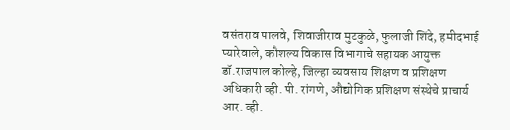वसंतराव पालवे, शिवाजीराव मुटकुळे, फुलाजी शिंदे, हमीदभाई प्यारेवाले, कौशल्य विकास विभागाचे सहायक आयुक्त डॉ.राजपाल कोल्हे, जिल्हा व्यवसाय शिक्षण व प्रशिक्षण अधिकारी व्ही. पी. रांगणे, औद्योगिक प्रशिक्षण संस्थेचे प्राचार्य आर. व्ही.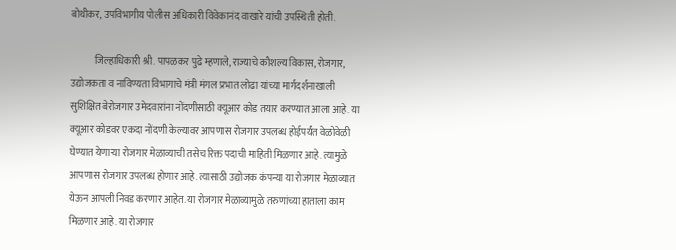बोथीकर, उपविभागीय पोलीस अधिकारी विवेकानंद वाखारे यांची उपस्थिती होती.

            जिल्हाधिकारी श्री. पापळकर पुढे म्हणाले, राज्याचे कौशल्य विकास, रोजगार, उद्योजकता व नाविण्यता विभागाचे मंत्री मंगल प्रभात लोढा यांच्या मार्गदर्शनाखाली सुशिक्षित बेरोजगार उमेदवारांना नोंदणीसाठी क्यूआर कोड तयार करण्यात आला आहे. या क्यूआर कोडवर एकदा नोंदणी केल्यावर आपणास रोजगार उपलब्ध होईपर्यंत वेळोवेळी घेण्यात येणाऱ्या रोजगार मेळाव्याची तसेच रिक्त पदाची माहिती मिळणार आहे. त्यामुळे आपणास रोजगार उपलब्ध होणार आहे. त्यासाठी उद्योजक कंपन्या या रोजगार मेळाव्यात येऊन आपली निवड करणार आहेत. या रोजगार मेळाव्यामुळे तरुणांच्या हाताला काम मिळणार आहे. या रोजगार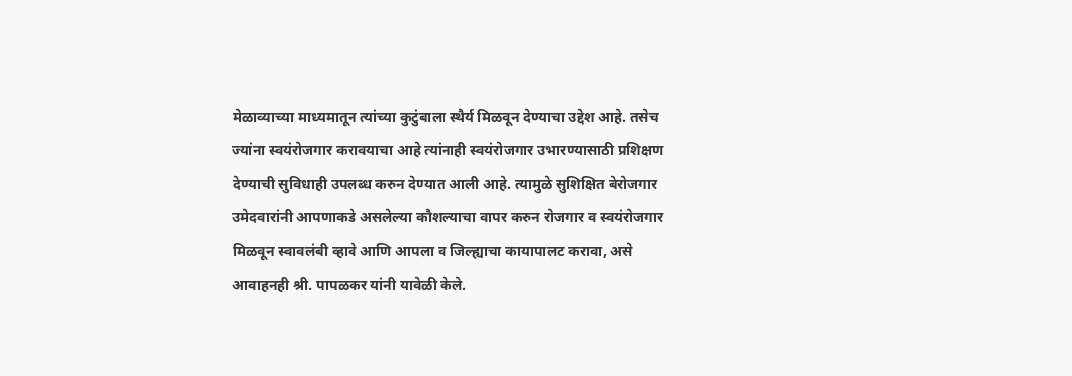मेळाव्याच्या माध्यमातून त्यांच्या कुटुंबाला स्थैर्य मिळवून देण्याचा उद्देश आहे. तसेच ज्यांना स्वयंरोजगार करावयाचा आहे त्यांनाही स्वयंरोजगार उभारण्यासाठी प्रशिक्षण देण्याची सुविधाही उपलब्ध करुन देण्यात आली आहे. त्यामुळे सुशिक्षित बेरोजगार उमेदवारांनी आपणाकडे असलेल्या कौशल्याचा वापर करुन रोजगार व स्वयंरोजगार मिळवून स्वावलंबी व्हावे आणि आपला व जिल्ह्याचा कायापालट करावा, असे आवाहनही श्री. पापळकर यांनी यावेळी केले.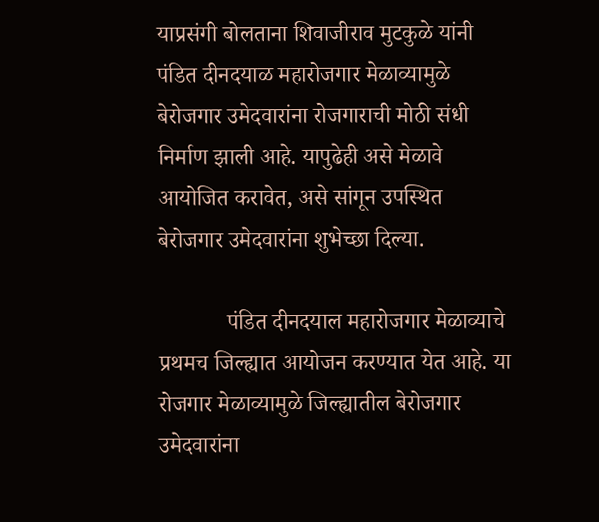याप्रसंगी बोलताना शिवाजीराव मुटकुळे यांनी पंडित दीनदयाळ महारोजगार मेळाव्यामुळे बेरोजगार उमेदवारांना रोजगाराची मोठी संधी निर्माण झाली आहे. यापुढेही असे मेळावे आयोजित करावेत, असे सांगून उपस्थित बेरोजगार उमेदवारांना शुभेच्छा दिल्या.

            पंडित दीनदयाल महारोजगार मेळाव्याचे प्रथमच जिल्ह्यात आयोजन करण्यात येत आहे. या रोजगार मेळाव्यामुळे जिल्ह्यातील बेरोजगार उमेदवारांना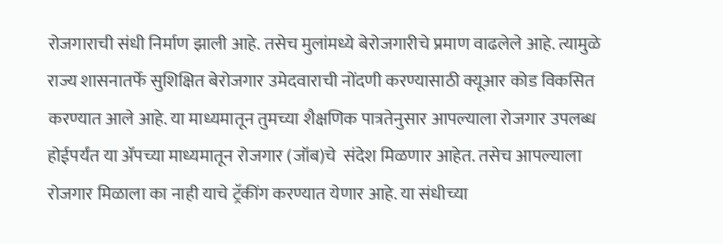रोजगाराची संधी निर्माण झाली आहे. तसेच मुलांमध्ये बेरोजगारीचे प्रमाण वाढलेले आहे. त्यामुळे राज्य शासनातर्फे सुशिक्षित बेरोजगार उमेदवाराची नोंदणी करण्यासाठी क्यूआर कोड विकसित करण्यात आले आहे. या माध्यमातून तुमच्या शैक्षणिक पात्रतेनुसार आपल्याला रोजगार उपलब्ध होईपर्यंत या ॲपच्या माध्यमातून रोजगार (जॉब)चे  संदेश मिळणार आहेत. तसेच आपल्याला रोजगार मिळाला का नाही याचे ट्रॅकींग करण्यात येणार आहे. या संधीच्या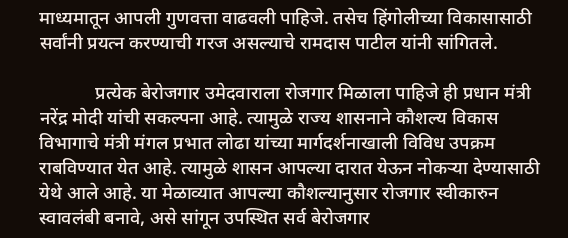माध्यमातून आपली गुणवत्ता वाढवली पाहिजे. तसेच हिंगोलीच्या विकासासाठी सर्वांनी प्रयत्न करण्याची गरज असल्याचे रामदास पाटील यांनी सांगितले.

            प्रत्येक बेरोजगार उमेदवाराला रोजगार मिळाला पाहिजे ही प्रधान मंत्री नरेंद्र मोदी यांची सकल्पना आहे. त्यामुळे राज्य शासनाने कौशल्य विकास विभागाचे मंत्री मंगल प्रभात लोढा यांच्या मार्गदर्शनाखाली विविध उपक्रम राबविण्यात येत आहे. त्यामुळे शासन आपल्या दारात येऊन नोकऱ्या देण्यासाठी येथे आले आहे. या मेळाव्यात आपल्या कौशल्यानुसार रोजगार स्वीकारुन स्वावलंबी बनावे, असे सांगून उपस्थित सर्व बेरोजगार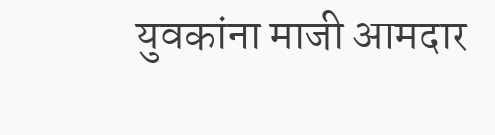युवकांना माजी आमदार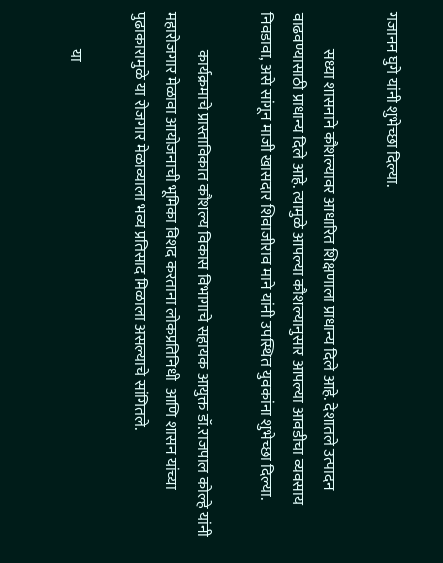गजानन घुगे यांनी शुभेच्छा दिल्या.

            सध्या शासनाने कौशल्यावर आधारित शिक्षणाला प्राधान्य दिले आहे. देशातले उत्पादन वाढवण्यासाठी प्राधान्य दिले आहे. त्यामुळे आपल्या कौशल्यानुसार आपल्या आवडीचा व्यवसाय निवडावा, असे सांगून माजी खासदार शिवाजीराव माने यांनी उपस्थित युवकांना शुभेच्छा दिल्या.

            कार्यक्रमाचे प्रास्ताविकात कौशल्य विकास विभागाचे सहायक आयुक्त डॉ.राजपाल कोल्हे यांनी महारोजगार मेळावा आयोजनाची भूमिका विशद करताना लोकप्रतिनिधी  आणि शासन यांच्या पुढाकारामुळे या रोजगार मेळाव्याला भव्य प्रतिसाद मिळाला असल्याचे सांगितले.

            या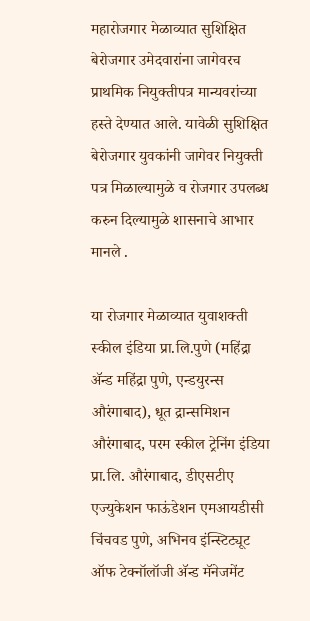महारोजगार मेळाव्यात सुशिक्षित बेरोजगार उमेदवारांना जागेवरच प्राथमिक नियुक्तीपत्र मान्यवरांच्या हस्ते देण्यात आले. यावेळी सुशिक्षित बेरोजगार युवकांनी जागेवर नियुक्ती पत्र मिळाल्यामुळे व रोजगार उपलब्ध करुन दिल्यामुळे शासनाचे आभार मानले .

या रोजगार मेळाव्यात युवाशक्ती स्कील इंडिया प्रा.लि.पुणे (महिंद्रा ॲन्ड महिंद्रा पुणे, एन्डयुरन्स औरंगाबाद), धूत द्रान्समिशन औरंगाबाद, परम स्कील ट्रेनिंग इंडिया प्रा.लि. औरंगाबाद, डीएसटीए एज्युकेशन फाऊंडेशन एमआयडीसी चिंचवड पुणे, अभिनव इंन्स्टिट्यूट ऑफ टेक्नॉलॉजी ॲन्ड मॅनेजमेंट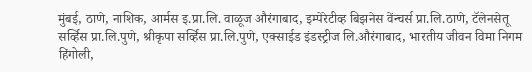मुंबई, ठाणे, नाशिक, आर्मस इ.प्रा.लि. वाळूज औरंगाबाद, इम्पेरेटीव्ह बिझनेस वेंन्चर्स प्रा.लि.ठाणे, टॅलेनसेतू सर्व्हिस प्रा.लि.पुणे, श्रीकृपा सर्व्हिस प्रा.लि.पुणे, एक्साईड इंडस्ट्रीज लि.औरंगाबाद, भारतीय जीवन विमा निगम हिंगोली,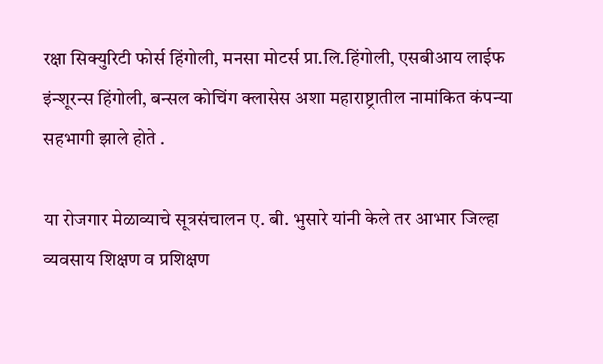रक्षा सिक्युरिटी फोर्स हिंगोली, मनसा मोटर्स प्रा.लि.हिंगोली, एसबीआय लाईफ इंन्शूरन्स हिंगोली, बन्सल कोचिंग क्लासेस अशा महाराष्ट्रातील नामांकित कंपन्या सहभागी झाले होते .

या रोजगार मेळाव्याचे सूत्रसंचालन ए. बी. भुसारे यांनी केले तर आभार जिल्हा व्यवसाय शिक्षण व प्रशिक्षण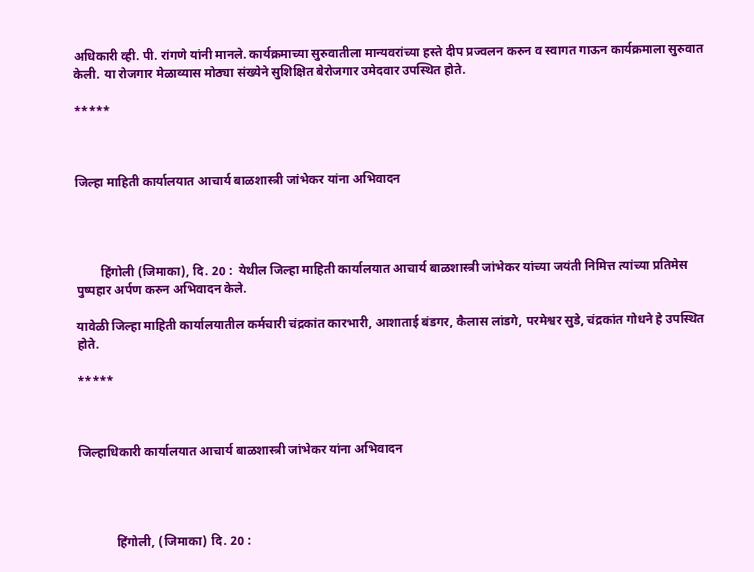अधिकारी व्ही. पी. रांगणे यांनी मानले. कार्यक्रमाच्या सुरुवातीला मान्यवरांच्या हस्ते दीप प्रज्वलन करुन व स्वागत गाऊन कार्यक्रमाला सुरुवात केली. या रोजगार मेळाव्यास मोठ्या संख्येने सुशिक्षित बेरोजगार उमेदवार उपस्थित होते.

*****



जिल्हा माहिती कार्यालयात आचार्य बाळशास्त्री जांभेकर यांना अभिवादन




        हिंगोली (जिमाका), दि. 20 :  येथील जिल्हा माहिती कार्यालयात आचार्य बाळशास्त्री जांभेकर यांच्या जयंती निमित्त त्यांच्या प्रतिमेस पुष्पहार अर्पण करुन अभिवादन केले.

यावेळी जिल्हा माहिती कार्यालयातील कर्मचारी चंद्रकांत कारभारी, आशाताई बंडगर, कैलास लांडगे, परमेश्वर सुडे, चंद्रकांत गोधने हे उपस्थित होते.

*****



जिल्हाधिकारी कार्यालयात आचार्य बाळशास्त्री जांभेकर यांना अभिवादन




            हिंगोली, (जिमाका) दि. 20 :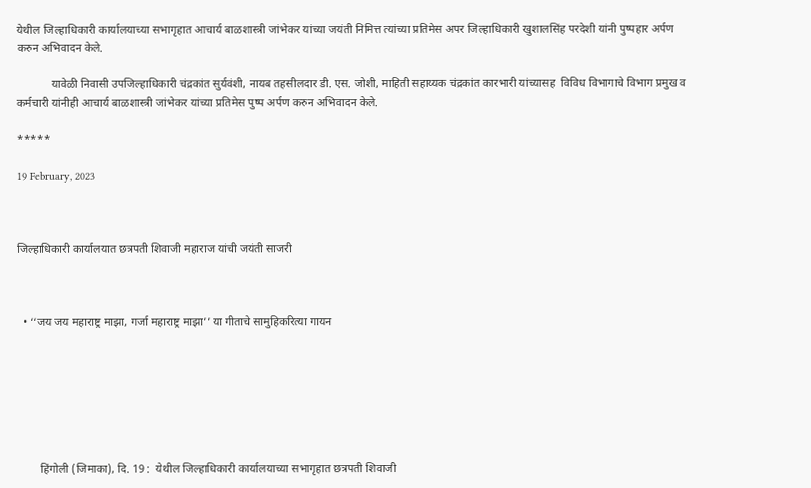येथील जिल्हाधिकारी कार्यालयाच्या सभागृहात आचार्य बाळशास्त्री जांभेकर यांच्या जयंती निमित्त त्यांच्या प्रतिमेस अपर जिल्हाधिकारी खुशालसिंह परदेशी यांनी पुष्पहार अर्पण करुन अभिवादन केले.

            यावेळी निवासी उपजिल्हाधिकारी चंद्रकांत सुर्यवंशी, नायब तहसीलदार डी. एस. जोशी, माहिती सहाय्यक चंद्रकांत कारभारी यांच्यासह  विविध विभागाचे विभाग प्रमुख व कर्मचारी यांनीही आचार्य बाळशास्त्री जांभेकर यांच्या प्रतिमेस पुष्प अर्पण करुन अभिवादन केले.

*****

19 February, 2023



जिल्हाधिकारी कार्यालयात छत्रपती शिवाजी महाराज यांची जयंती साजरी



  • ‘‘जय जय महाराष्ट्र माझा, गर्जा महाराष्ट्र माझा’’ या गीताचे सामुहिकरित्या गायन







        हिंगोली (जिमाका), दि. 19 :  येथील जिल्हाधिकारी कार्यालयाच्या सभागृहात छत्रपती शिवाजी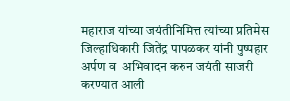महाराज यांच्या जयंतीनिमित्त त्यांच्या प्रतिमेस जिल्हाधिकारी जितेंद्र पापळकर यांनी पुष्पहार अर्पण व  अभिवादन करुन जयंती साजरी करण्यात आली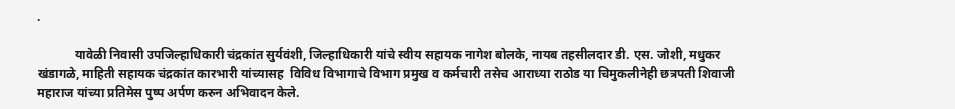.

            यावेळी निवासी उपजिल्हाधिकारी चंद्रकांत सुर्यवंशी, जिल्हाधिकारी यांचे स्वीय सहायक नागेश बोलके, नायब तहसीलदार डी. एस. जोशी, मधुकर खंडागळे, माहिती सहायक चंद्रकांत कारभारी यांच्यासह  विविध विभागाचे विभाग प्रमुख व कर्मचारी तसेच आराध्या राठोड या चिमुकलीनेही छत्रपती शिवाजी महाराज यांच्या प्रतिमेस पुष्प अर्पण करुन अभिवादन केले.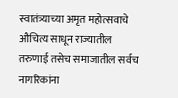स्वातंत्र्याच्या अमृत महोत्सवाचे औचित्य साधून राज्यातील तरुणाई तसेच समाजातील सर्वच नागरिकांना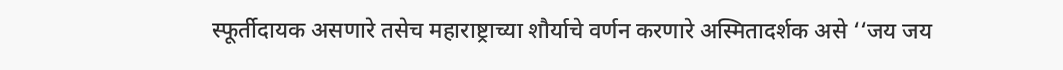स्फूर्तीदायक असणारे तसेच महाराष्ट्राच्या शौर्याचे वर्णन करणारे अस्मितादर्शक असे ‘‘जय जय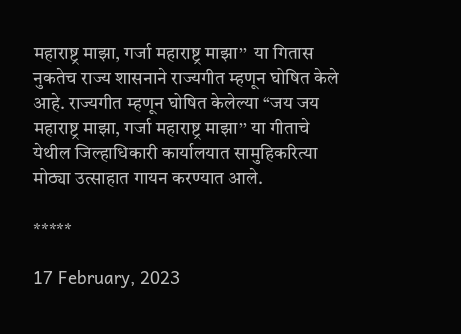महाराष्ट्र माझा, गर्जा महाराष्ट्र माझा’’  या गितास नुकतेच राज्य शासनाने राज्यगीत म्हणून घोषित केले आहे. राज्यगीत म्हणून घोषित केलेल्या ‘‘जय जय महाराष्ट्र माझा, गर्जा महाराष्ट्र माझा’’ या गीताचे येथील जिल्हाधिकारी कार्यालयात सामुहिकरित्या मोठ्या उत्साहात गायन करण्यात आले.

*****

17 February, 2023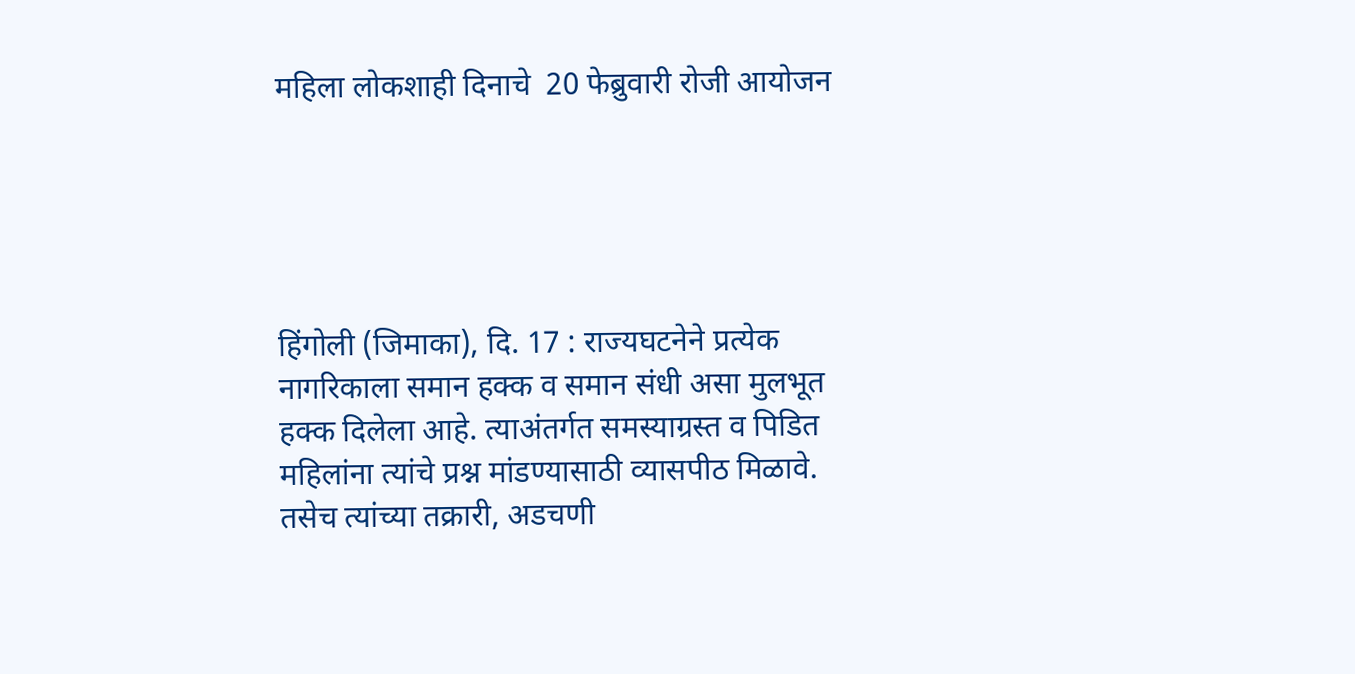महिला लोकशाही दिनाचे  20 फेब्रुवारी रोजी आयोजन





हिंगोली (जिमाका), दि. 17 : राज्यघटनेने प्रत्येक नागरिकाला समान हक्क व समान संधी असा मुलभूत हक्क दिलेला आहे. त्याअंतर्गत समस्याग्रस्त व पिडित महिलांना त्यांचे प्रश्न मांडण्यासाठी व्यासपीठ मिळावे. तसेच त्यांच्या तक्रारी, अडचणी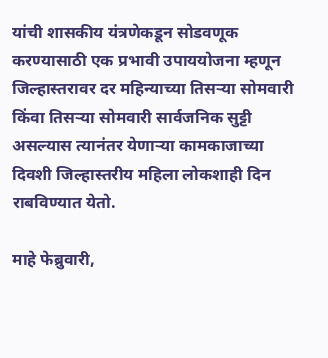यांची शासकीय यंत्रणेकडून सोडवणूक करण्यासाठी एक प्रभावी उपाययोजना म्हणून जिल्हास्तरावर दर महिन्याच्या तिसऱ्या सोमवारी किंवा तिसऱ्या सोमवारी सार्वजनिक सुट्टी असल्यास त्यानंतर येणाऱ्या कामकाजाच्या दिवशी जिल्हास्तरीय महिला लोकशाही दिन राबविण्यात येतो.

माहे फेब्रुवारी,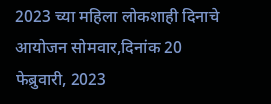2023 च्या महिला लोकशाही दिनाचे आयोजन सोमवार,दिनांक 20 फेब्रुवारी, 2023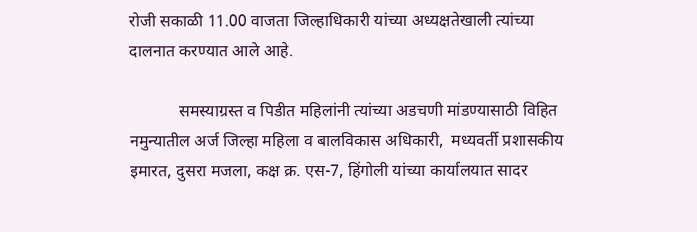रोजी सकाळी 11.00 वाजता जिल्हाधिकारी यांच्या अध्यक्षतेखाली त्यांच्या दालनात करण्यात आले आहे.

            समस्याग्रस्त व पिडीत महिलांनी त्यांच्या अडचणी मांडण्यासाठी विहित नमुन्यातील अर्ज जिल्हा महिला व बालविकास अधिकारी,  मध्यवर्ती प्रशासकीय इमारत, दुसरा मजला, कक्ष क्र. एस-7, हिंगोली यांच्या कार्यालयात सादर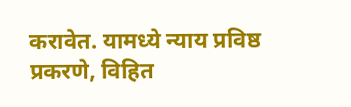करावेत. यामध्ये न्याय प्रविष्ठ प्रकरणे, विहित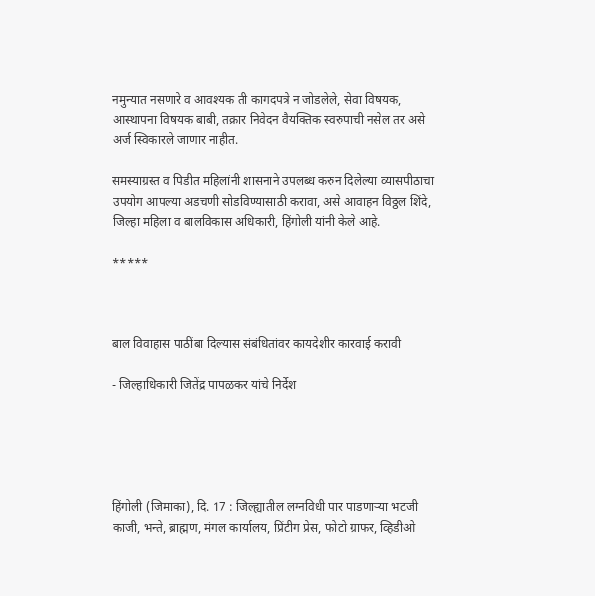नमुन्यात नसणारे व आवश्यक ती कागदपत्रे न जोडलेले, सेवा विषयक, आस्थापना विषयक बाबी, तक्रार निवेदन वैयक्तिक स्वरुपाची नसेल तर असे अर्ज स्विकारले जाणार नाहीत.

समस्याग्रस्त व पिडीत महिलांनी शासनाने उपलब्ध करुन दिलेल्या व्यासपीठाचा उपयोग आपल्या अडचणी सोडविण्यासाठी करावा, असे आवाहन विठ्ठल शिंदे, जिल्हा महिला व बालविकास अधिकारी, हिंगोली यांनी केले आहे.

*****



बाल विवाहास पाठींबा दिल्यास संबंधितांवर कायदेशीर कारवाई करावी

- जिल्हाधिकारी जितेंद्र पापळकर यांचे निर्देश





हिंगोली (जिमाका), दि. 17 : जिल्ह्यातील लग्नविधी पार पाडणाऱ्या भटजी काजी, भन्ते, ब्राह्मण, मंगल कार्यालय, प्रिंटीग प्रेस, फोटो ग्राफर, व्हिडीओ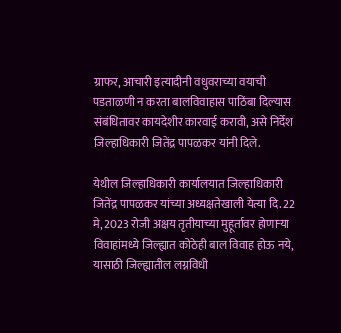ग्राफर, आचारी इत्यादीनी वधुवराच्या वयाची पडताळणी न करता बालविवाहास पाठिंबा दिल्यास संबंधितावर कायदेशीर कारवाई करावी, असे निर्देश जिल्हाधिकारी जितेंद्र पापळकर यांनी दिले.

येथील जिल्हाधिकारी कार्यालयात जिल्हाधिकारी जितेंद्र पापळकर यांच्या अध्यक्षतेखाली येत्या दि. 22 मे, 2023 रोजी अक्षय तृतीयाच्या मुहूर्तावर होणाऱ्या विवाहांमध्ये जिल्ह्यात कोठेही बाल विवाह होऊ नये, यासाठी जिल्ह्यातील लग्नविधी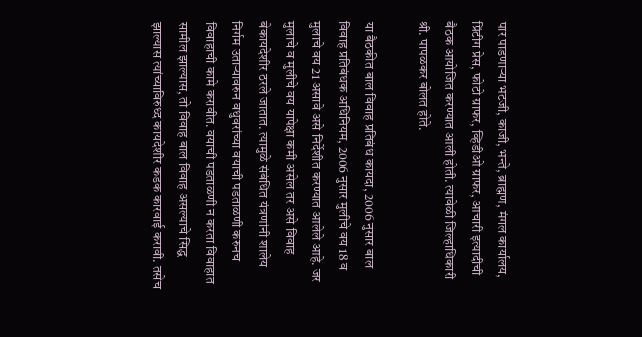पार पाडणाऱ्या भटजी, काजी, भन्ते, ब्राह्मण, मंगल कार्यालय, प्रिंटीग प्रेस, फोटो ग्राफर, व्हिडीओ ग्राफर, आचारी इत्यादीची बैठक आयोजित करण्यात आली होती. त्यावेळी जिल्हाधिकारी श्री. पापळकर बोलत होते.

या बैठकीत बाल विवाह प्रतिबंध कायदा, 2006 नुसार बाल विवाह प्रतिबंधक अधिनियम, 2006 नुसार मुलीचे वय 18 व मुलाचे वय 21 असावे असे निर्देशीत करण्यात आलेले आहे. जर मुलाचे व मुलीचे वय यापेक्षा कमी असेल तर असे विवाह बेकायदेशीर ठरले जातात. त्यामुळे संबंधित यंत्रणांनी शालेय निर्गम उताऱ्यावरुन वधुवरांच्या वयाची पडताळणी करुनच विवाहाची कामे करावीत. वयाची पडताळणी न करता विवाहात सामील झाल्यास, तो विवाह बाल विवाह असल्याचे सिद्ध झाल्यास त्यांच्याविरुध्द कायदेशीर कडक कारवाई करावी. तसेच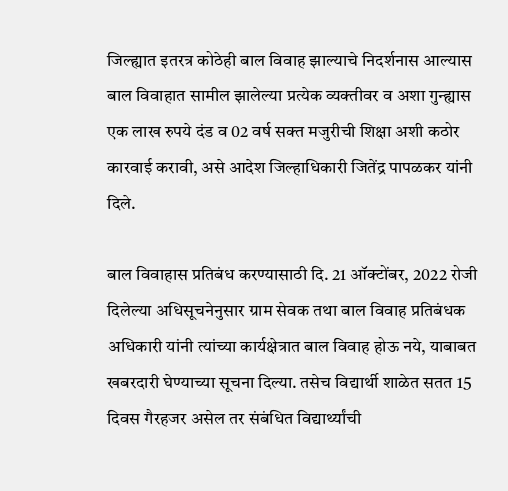जिल्ह्यात इतरत्र कोठेही बाल विवाह झाल्याचे निदर्शनास आल्यास बाल विवाहात सामील झालेल्या प्रत्येक व्यक्तीवर व अशा गुन्ह्यास एक लाख रुपये दंड व 02 वर्ष सक्त मजुरीची शिक्षा अशी कठोर कारवाई करावी, असे आदेश जिल्हाधिकारी जितेंद्र पापळकर यांनी दिले.

बाल विवाहास प्रतिबंध करण्यासाठी दि. 21 ऑक्टोंबर, 2022 रोजी दिलेल्या अधिसूचनेनुसार ग्राम सेवक तथा बाल विवाह प्रतिबंधक अधिकारी यांनी त्यांच्या कार्यक्षेत्रात बाल विवाह होऊ नये, याबाबत खबरदारी घेण्याच्या सूचना दिल्या. तसेच विद्यार्थी शाळेत सतत 15 दिवस गैरहजर असेल तर संबंधित विद्यार्थ्यांची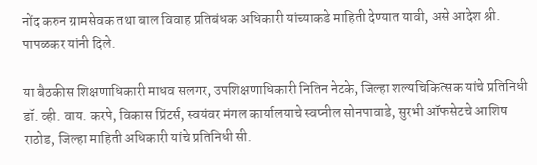नोंद करुन ग्रामसेवक तथा बाल विवाह प्रतिबंधक अधिकारी यांच्याकडे माहिती देण्यात यावी, असे आदेश श्री. पापळकर यांनी दिले.

या बैठकीस शिक्षणाधिकारी माधव सलगर, उपशिक्षणाधिकारी नितिन नेटके, जिल्हा शल्यचिकित्सक यांचे प्रतिनिधी डॉ. व्ही. वाय. करपे, विकास प्रिंटर्स, स्वयंवर मंगल कार्यालयाचे स्वप्नील सोनपावाडे, सुरभी ऑफसेटचे आशिष राठोड, जिल्हा माहिती अधिकारी यांचे प्रतिनिधी सी.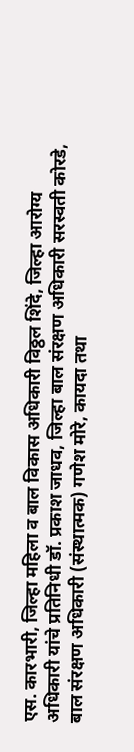एस. कारभारी, जिल्हा महिला व बाल विकास अधिकारी विठ्ठल शिंदे, जिल्हा आरोग्य अधिकारी यांचे प्रतिनिधी डॉ. प्रकाश जाधव, जिल्हा बाल संरक्षण अधिकारी सरस्वती कोरडे, बाल संरक्षण अधिकारी (संस्थात्मक) गणेश मोरे, कायदा तथा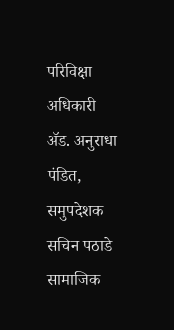परिविक्षा अधिकारी ॲड. अनुराधा पंडित, समुपदेशक सचिन पठाडे सामाजिक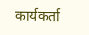कार्यकर्ता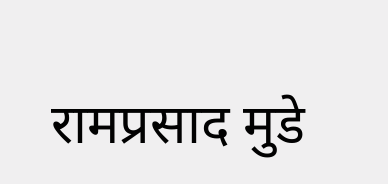रामप्रसाद मुडे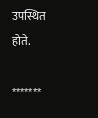उपस्थित होते.

*******